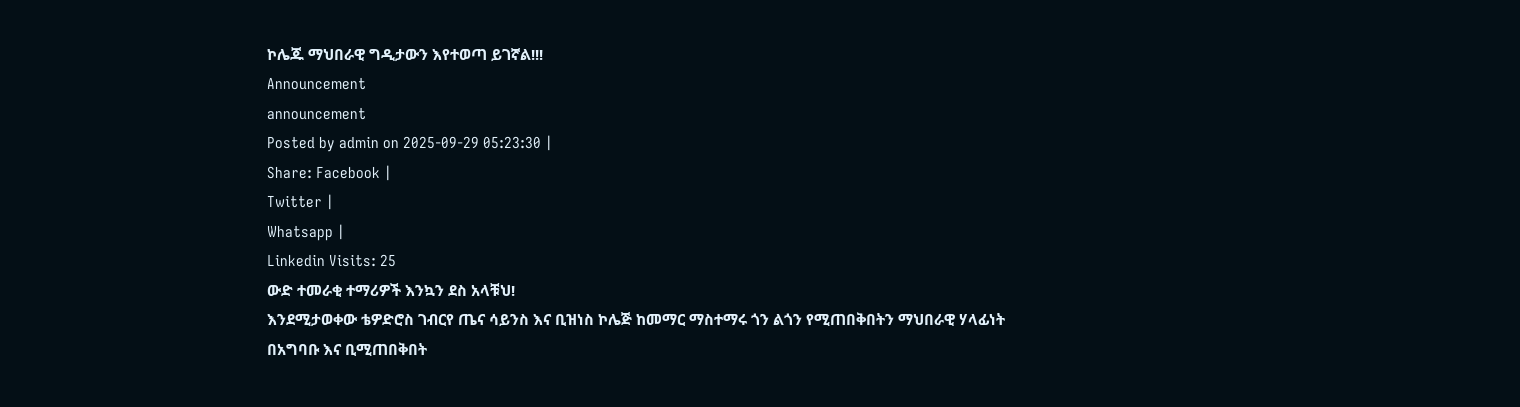ኮሌጁ ማህበራዊ ግዲታውን እየተወጣ ይገኛል!!!
Announcement
announcement
Posted by admin on 2025-09-29 05:23:30 |
Share: Facebook |
Twitter |
Whatsapp |
Linkedin Visits: 25
ውድ ተመራቂ ተማሪዎች እንኳን ደስ አላቹህ!
እንደሚታወቀው ቴዎድሮስ ገብርየ ጤና ሳይንስ እና ቢዝነስ ኮሌጅ ከመማር ማስተማሩ ጎን ልጎን የሚጠበቅበትን ማህበራዊ ሃላፊነት
በአግባቡ እና ቢሚጠበቅበት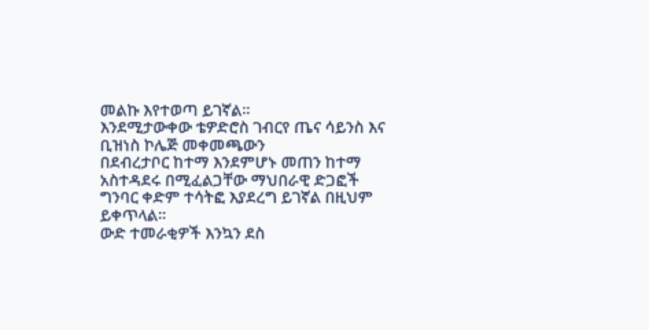መልኩ እየተወጣ ይገኛል።
እንደሚታውቀው ቴዎድሮስ ገብርየ ጤና ሳይንስ እና ቢዝነስ ኮሌጅ መቀመጫውን
በደብረታቦር ከተማ እንደምሆኑ መጠን ከተማ አስተዳደሩ በሚፈልጋቸው ማህበራዊ ድጋፎች ግንባር ቀድም ተሳትፎ እያደረግ ይገኛል በዚህም
ይቀጥላል።
ውድ ተመራቂዎች እንኳን ደስ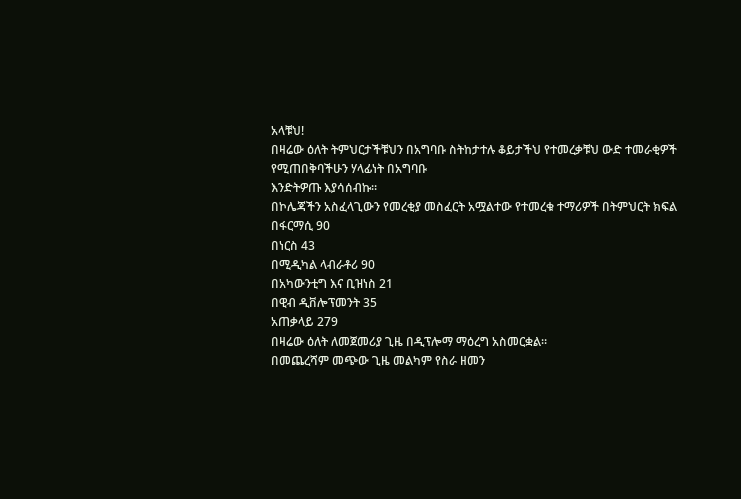አላቹህ!
በዛሬው ዕለት ትምህርታችቹህን በአግባቡ ስትከታተሉ ቆይታችህ የተመረቃቹህ ውድ ተመራቂዎች የሚጠበቅባችሁን ሃላፊነት በአግባቡ
እንድትዎጡ እያሳሰብኩ።
በኮሌጃችን አስፈላጊውን የመረቂያ መስፈርት አሟልተው የተመረቁ ተማሪዎች በትምህርት ክፍል
በፋርማሲ 90
በነርስ 43
በሚዲካል ላብራቶሪ 90
በአካውንቲግ እና ቢዝነስ 21
በዊብ ዲቨሎፕመንት 35
አጠቃላይ 279
በዛሬው ዕለት ለመጀመሪያ ጊዜ በዲፕሎማ ማዕረግ አስመርቋል።
በመጨረሻም መጭው ጊዜ መልካም የስራ ዘመን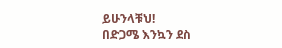ይሁንላቹህ!
በድጋሜ እንኳን ደስ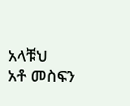አላቹህ
አቶ መስፍን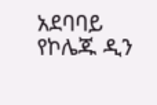አደባባይ
የኮሌጁ ዲን